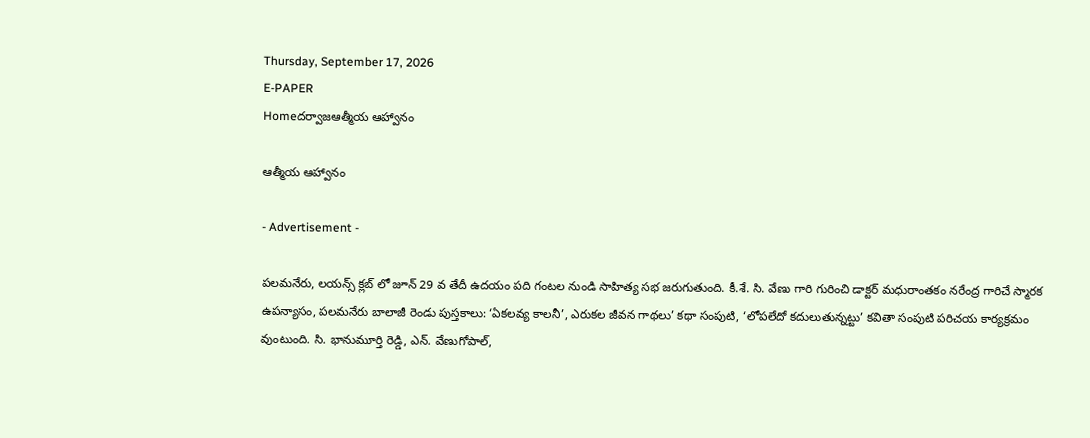Thursday, September 17, 2026
E-PAPER
Homeదర్వాజఆత్మీయ ఆహ్వానం

ఆత్మీయ ఆహ్వానం

- Advertisement -

పలమనేరు, లయన్స్‌ క్లబ్‌ లో జూన్‌ 29 వ తేదీ ఉదయం పది గంటల నుండి సాహిత్య సభ జరుగుతుంది. కీ.శే. సి. వేణు గారి గురించి డాక్టర్‌ మధురాంతకం నరేంద్ర గారిచే స్మారక ఉపన్యాసం, పలమనేరు బాలాజీ రెండు పుస్తకాలు: ‘ఏకలవ్య కాలనీ’, ఎరుకల జీవన గాథలు’ కథా సంపుటి, ‘లోపలేదో కదులుతున్నట్టు’ కవితా సంపుటి పరిచయ కార్యక్రమం వుంటుంది. సి. భానుమూర్తి రెడ్డి, ఎన్‌. వేణుగోపాల్‌,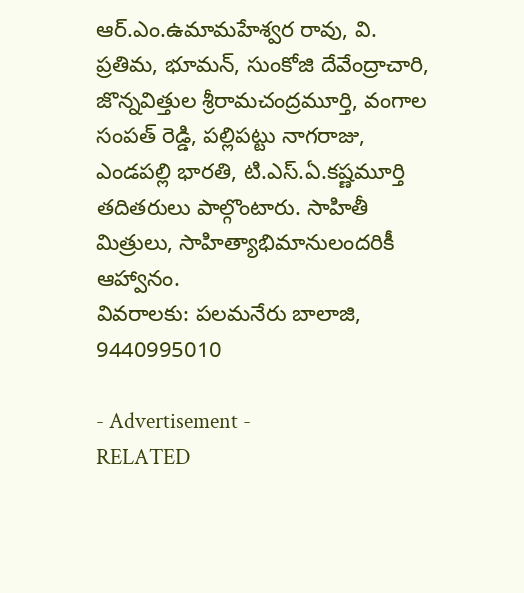ఆర్‌.ఎం.ఉమామహేశ్వర రావు, వి. ప్రతిమ, భూమన్‌, సుంకోజి దేవేంద్రాచారి, జొన్నవిత్తుల శ్రీరామచంద్రమూర్తి, వంగాల సంపత్‌ రెడ్డి, పల్లిపట్టు నాగరాజు, ఎండపల్లి భారతి, టి.ఎస్‌.ఏ.కష్ణమూర్తి తదితరులు పాల్గొంటారు. సాహితీ మిత్రులు, సాహిత్యాభిమానులందరికీ ఆహ్వానం.
వివరాలకు: పలమనేరు బాలాజి, 9440995010

- Advertisement -
RELATED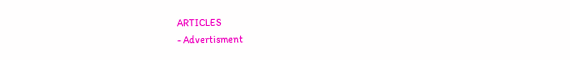ARTICLES
- Advertisment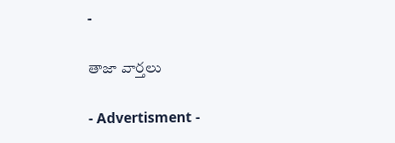-

తాజా వార్తలు

- Advertisment -